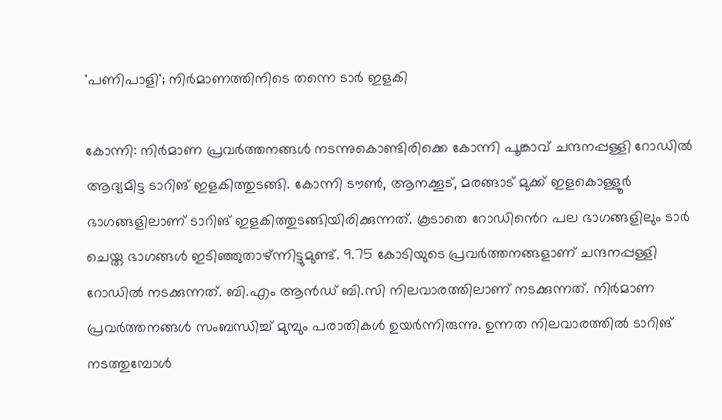'പണിപാളി'; നിർമാണത്തിനിടെ തന്നെ ടാർ ഇളകി

കോന്നി: നിർമാണ പ്രവർത്തനങ്ങൾ നടന്നുകൊണ്ടിരിക്കെ കോന്നി പൂങ്കാവ് ചന്ദനപ്പള്ളി റോഡിൽ ആദ്യമിട്ട ടാറിങ് ഇളകിത്തുടങ്ങി. കോന്നി ടൗൺ, ആനക്കൂട്, മരങ്ങാട് മുക്ക്‌ ഇളകൊള്ളൂർ ഭാഗങ്ങളിലാണ് ടാറിങ് ഇളകിത്തുടങ്ങിയിരിക്കുന്നത്. കൂടാതെ റോഡി‍ൻെറ പല ഭാഗങ്ങളിലും ടാർ ചെയ്ത ഭാഗങ്ങൾ ഇടിഞ്ഞുതാഴ്ന്നിട്ടുമുണ്ട്. 9.75 കോടിയുടെ പ്രവർത്തനങ്ങളാണ് ചന്ദനപ്പള്ളി റോഡിൽ നടക്കുന്നത്. ബി.എം ആൻഡ് ബി.സി നിലവാരത്തിലാണ് നടക്കുന്നത്. നിർമാണ പ്രവർത്തനങ്ങൾ സംബന്ധിച്ച് മുമ്പും പരാതികൾ ഉയർന്നിരുന്നു. ഉന്നത നിലവാരത്തിൽ ടാറിങ് നടത്തുമ്പോൾ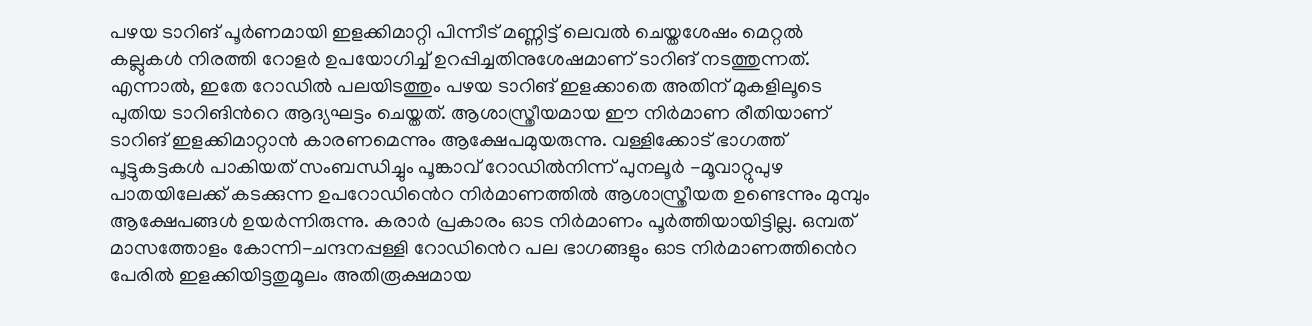പഴയ ടാറിങ് പൂർണമായി ഇളക്കിമാറ്റി പിന്നീട്‌ മണ്ണിട്ട് ലെവൽ ചെയ്തശേഷം മെറ്റൽ കല്ലുകൾ നിരത്തി റോളർ ഉപയോഗിച്ച് ഉറപ്പിച്ചതിനുശേഷമാണ് ടാറിങ് നടത്തുന്നത്. എന്നാൽ, ഇതേ റോഡിൽ പലയിടത്തും പഴയ ടാറിങ് ഇളക്കാതെ അതിന് മുകളിലൂടെ പുതിയ ടാറിങിന്‍റെ ആദ്യഘട്ടം ചെയ്തത്. ആശാസ്ത്രീയമായ ഈ നിർമാണ രീതിയാണ് ടാറിങ് ഇളക്കിമാറ്റാൻ കാരണമെന്നും ആക്ഷേപമുയരുന്നു. വള്ളിക്കോട് ഭാഗത്ത് പൂട്ടുകട്ടകൾ പാകിയത് സംബന്ധിച്ചും പൂങ്കാവ് റോഡിൽനിന്ന് പുനലൂർ -മൂവാറ്റുപുഴ പാതയിലേക്ക് കടക്കുന്ന ഉപറോഡി‍ൻെറ നിർമാണത്തിൽ ആശാസ്ത്രീയത ഉണ്ടെന്നും മുമ്പും ആക്ഷേപങ്ങൾ ഉയർന്നിരുന്നു. കരാർ പ്രകാരം ഓട നിർമാണം പൂർത്തിയായിട്ടില്ല. ഒമ്പത് മാസത്തോളം കോന്നി-ചന്ദനപ്പള്ളി റോഡി‍ൻെറ പല ഭാഗങ്ങളും ഓട നിർമാണത്തി‍ൻെറ പേരിൽ ഇളക്കിയിട്ടതുമൂലം അതിരൂക്ഷമായ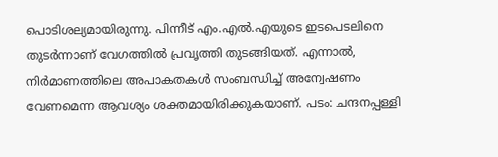പൊടിശല്യമായിരുന്നു. പിന്നീട് എം.എൽ.എയുടെ ഇടപെടലിനെ തുടർന്നാണ് വേഗത്തിൽ പ്രവൃത്തി തുടങ്ങിയത്. എന്നാൽ, നിർമാണത്തിലെ അപാകതകൾ സംബന്ധിച്ച് അന്വേഷണം വേണമെന്ന ആവശ്യം ശക്തമായിരിക്കുകയാണ്. പടം: ചന്ദനപ്പള്ളി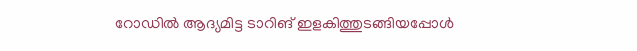റോഡിൽ ആദ്യമിട്ട ടാറിങ് ഇളകിത്തുടങ്ങിയപ്പോൾ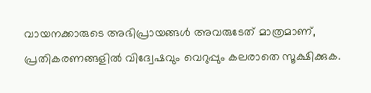വായനക്കാരുടെ അഭിപ്രായങ്ങള്‍ അവരുടേത് മാത്രമാണ്, പ്രതികരണങ്ങളിൽ വിദ്വേഷവും വെറുപ്പും കലരാതെ സൂക്ഷിക്കുക.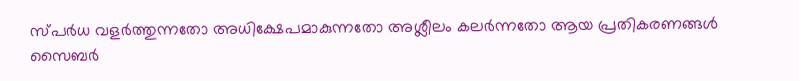സ്പർധ വളർത്തുന്നതോ അധിക്ഷേപമാകുന്നതോ അശ്ലീലം കലർന്നതോ ആയ പ്രതികരണങ്ങൾ സൈബർ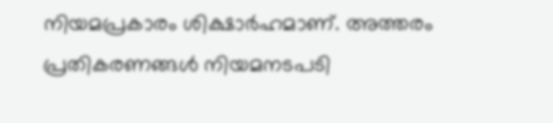നിയമപ്രകാരം ശിക്ഷാർഹമാണ്. അത്തരം പ്രതികരണങ്ങൾ നിയമനടപടി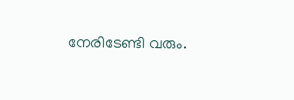നേരിടേണ്ടി വരും.